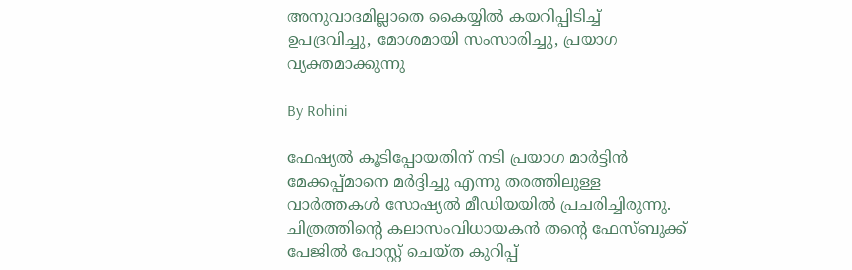അനുവാദമില്ലാതെ കൈയ്യില്‍ കയറിപ്പിടിച്ച് ഉപദ്രവിച്ചു, മോശമായി സംസാരിച്ചു, പ്രയാഗ വ്യക്തമാക്കുന്നു

By Rohini

ഫേഷ്യല്‍ കൂടിപ്പോയതിന് നടി പ്രയാഗ മാര്‍ട്ടിന്‍ മേക്കപ്പ്മാനെ മര്‍ദ്ദിച്ചു എന്നു തരത്തിലുള്ള വാര്‍ത്തകള്‍ സോഷ്യല്‍ മീഡിയയില്‍ പ്രചരിച്ചിരുന്നു. ചിത്രത്തിന്റെ കലാസംവിധായകന്‍ തന്റെ ഫേസ്ബുക്ക് പേജില്‍ പോസ്റ്റ് ചെയ്ത കുറിപ്പ്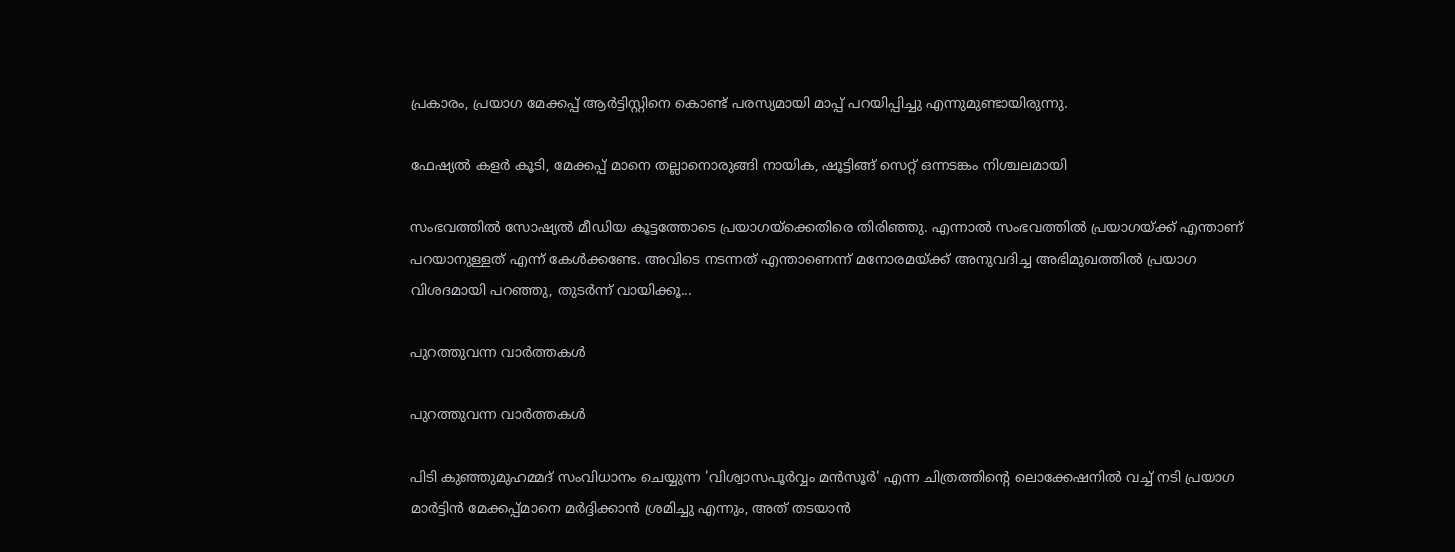പ്രകാരം, പ്രയാഗ മേക്കപ്പ് ആര്‍ട്ടിസ്റ്റിനെ കൊണ്ട് പരസ്യമായി മാപ്പ് പറയിപ്പിച്ചു എന്നുമുണ്ടായിരുന്നു.

ഫേഷ്യല്‍ കളര്‍ കൂടി, മേക്കപ്പ് മാനെ തല്ലാനൊരുങ്ങി നായിക, ഷൂട്ടിങ്ങ് സെറ്റ് ഒന്നടങ്കം നിശ്ചലമായി

സംഭവത്തില്‍ സോഷ്യല്‍ മീഡിയ കൂട്ടത്തോടെ പ്രയാഗയ്‌ക്കെതിരെ തിരിഞ്ഞു. എന്നാല്‍ സംഭവത്തില്‍ പ്രയാഗയ്ക്ക് എന്താണ് പറയാനുള്ളത് എന്ന് കേള്‍ക്കണ്ടേ. അവിടെ നടന്നത് എന്താണെന്ന് മനോരമയ്ക്ക് അനുവദിച്ച അഭിമുഖത്തില്‍ പ്രയാഗ വിശദമായി പറഞ്ഞു, തുടര്‍ന്ന് വായിക്കൂ...

പുറത്തുവന്ന വാര്‍ത്തകള്‍

പുറത്തുവന്ന വാര്‍ത്തകള്‍

പിടി കുഞ്ഞുമുഹമ്മദ് സംവിധാനം ചെയ്യുന്ന 'വിശ്വാസപൂര്‍വ്വം മന്‍സൂര്‍' എന്ന ചിത്രത്തിന്റെ ലൊക്കേഷനില്‍ വച്ച് നടി പ്രയാഗ മാര്‍ട്ടിന്‍ മേക്കപ്പ്മാനെ മര്‍ദ്ദിക്കാന്‍ ശ്രമിച്ചു എന്നും, അത് തടയാന്‍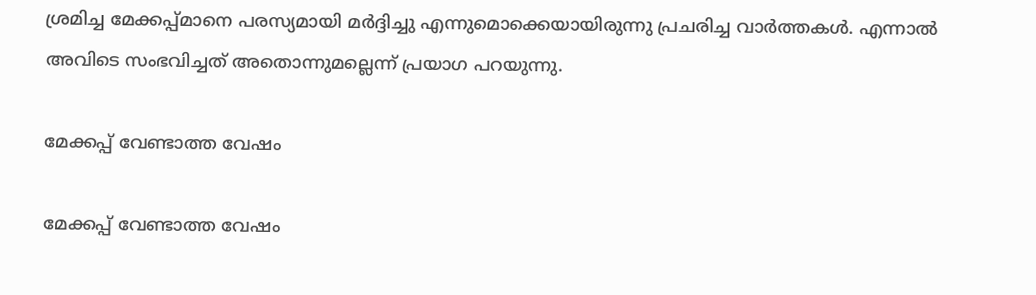ശ്രമിച്ച മേക്കപ്പ്മാനെ പരസ്യമായി മര്‍ദ്ദിച്ചു എന്നുമൊക്കെയായിരുന്നു പ്രചരിച്ച വാര്‍ത്തകള്‍. എന്നാല്‍ അവിടെ സംഭവിച്ചത് അതൊന്നുമല്ലെന്ന് പ്രയാഗ പറയുന്നു.

മേക്കപ്പ് വേണ്ടാത്ത വേഷം

മേക്കപ്പ് വേണ്ടാത്ത വേഷം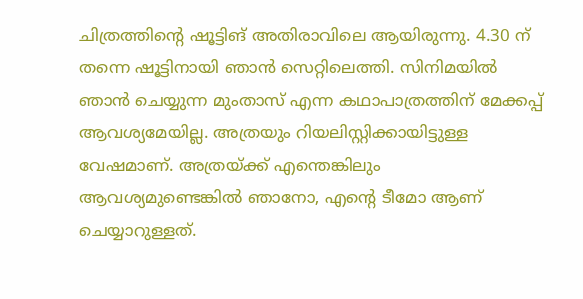ചിത്രത്തിന്റെ ഷൂട്ടിങ് അതിരാവിലെ ആയിരുന്നു. 4.30 ന് തന്നെ ഷൂട്ടിനായി ഞാന്‍ സെറ്റിലെത്തി. സിനിമയില്‍ ഞാന്‍ ചെയ്യുന്ന മുംതാസ് എന്ന കഥാപാത്രത്തിന് മേക്കപ്പ് ആവശ്യമേയില്ല. അത്രയും റിയലിസ്റ്റിക്കായിട്ടുള്ള വേഷമാണ്. അത്രയ്ക്ക് എന്തെങ്കിലും ആവശ്യമുണ്ടെങ്കില്‍ ഞാനോ, എന്റെ ടീമോ ആണ് ചെയ്യാറുള്ളത്.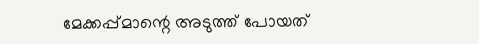മേക്കപ്പ്മാന്റെ അടുത്ത് പോയത്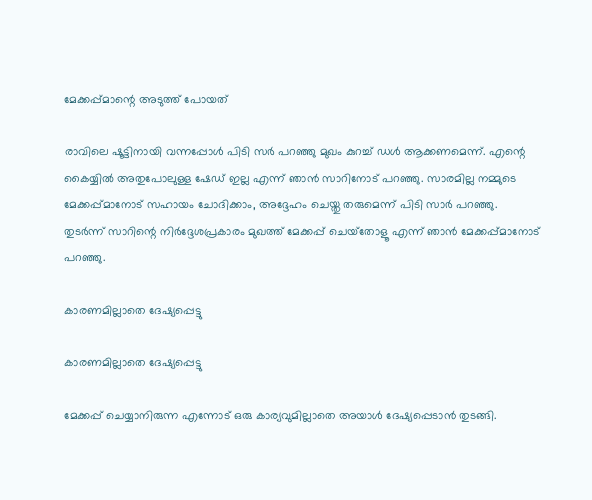മേക്കപ്പ്മാന്റെ അടുത്ത് പോയത്

രാവിലെ ഷൂട്ടിനായി വന്നപ്പോള്‍ പിടി സര്‍ പറഞ്ഞു മുഖം കുറച്ച് ഡള്‍ ആക്കണമെന്ന്. എന്റെ കൈയ്യില്‍ അതുപോലുള്ള ഷേഡ് ഇല്ല എന്ന് ഞാന്‍ സാറിനോട് പറഞ്ഞു. സാരമില്ല നമ്മുടെ മേക്കപ്പ്മാനോട് സഹായം ചോദിക്കാം, അദ്ദേഹം ചെയ്തു തരുമെന്ന് പിടി സാര്‍ പറഞ്ഞു. തുടര്‍ന്ന് സാറിന്റെ നിര്‍ദ്ദേശപ്രകാരം മുഖത്ത് മേക്കപ്പ് ചെയ്‌തോളൂ എന്ന് ഞാന്‍ മേക്കപ്പ്മാനോട് പറഞ്ഞു.

കാരണമില്ലാതെ ദേഷ്യപ്പെട്ടു

കാരണമില്ലാതെ ദേഷ്യപ്പെട്ടു

മേക്കപ്പ് ചെയ്യാനിരുന്ന എന്നോട് ഒരു കാര്യവുമില്ലാതെ അയാള്‍ ദേഷ്യപ്പെടാന്‍ തുടങ്ങി.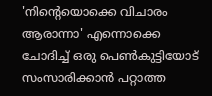'നിന്റെയൊക്കെ വിചാരം ആരാന്നാ' എന്നൊക്കെ ചോദിച്ച് ഒരു പെണ്‍കുട്ടിയോട് സംസാരിക്കാന്‍ പറ്റാത്ത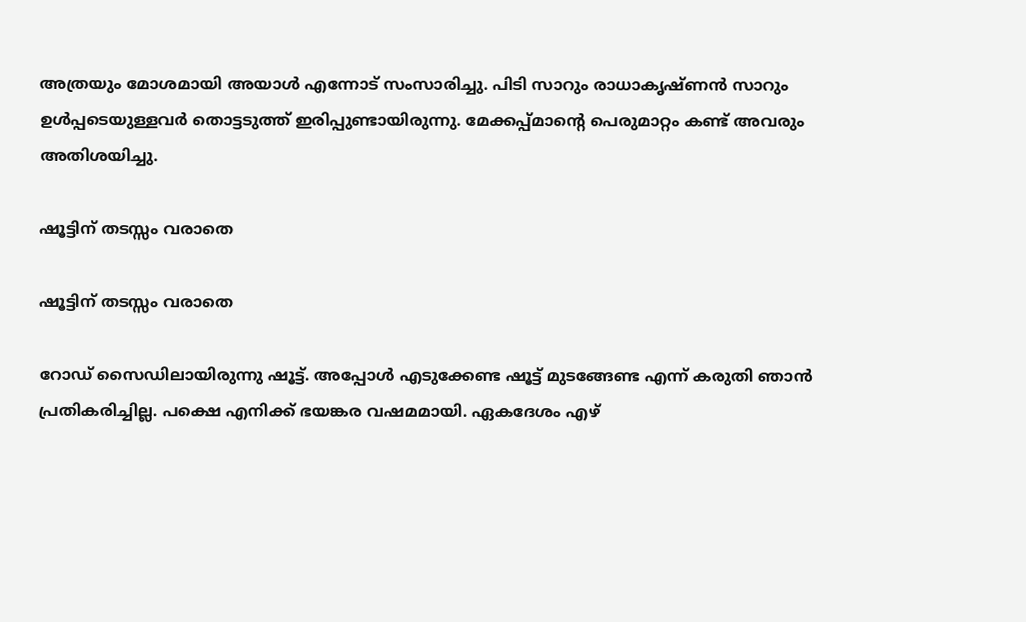അത്രയും മോശമായി അയാള്‍ എന്നോട് സംസാരിച്ചു. പിടി സാറും രാധാകൃഷ്ണന്‍ സാറും ഉള്‍പ്പടെയുള്ളവര്‍ തൊട്ടടുത്ത് ഇരിപ്പുണ്ടായിരുന്നു. മേക്കപ്പ്മാന്റെ പെരുമാറ്റം കണ്ട് അവരും അതിശയിച്ചു.

ഷൂട്ടിന് തടസ്സം വരാതെ

ഷൂട്ടിന് തടസ്സം വരാതെ

റോഡ് സൈഡിലായിരുന്നു ഷൂട്ട്. അപ്പോള്‍ എടുക്കേണ്ട ഷൂട്ട് മുടങ്ങേണ്ട എന്ന് കരുതി ഞാന്‍ പ്രതികരിച്ചില്ല. പക്ഷെ എനിക്ക് ഭയങ്കര വഷമമായി. ഏകദേശം എഴ്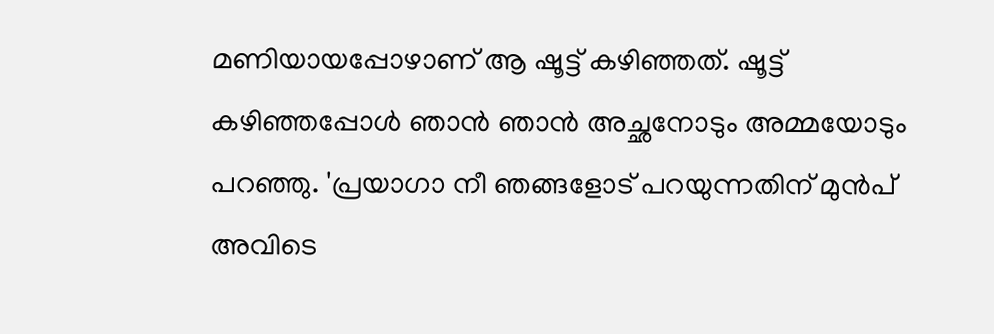മണിയായപ്പോഴാണ് ആ ഷൂട്ട് കഴിഞ്ഞത്. ഷൂട്ട് കഴിഞ്ഞപ്പോള്‍ ഞാന്‍ ഞാന്‍ അച്ഛനോടും അമ്മയോടും പറഞ്ഞു. 'പ്രയാഗാ നീ ഞങ്ങളോട് പറയുന്നതിന് മുന്‍പ് അവിടെ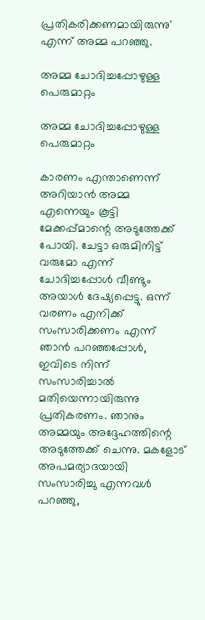പ്രതികരിക്കണമായിരുന്നു' എന്ന് അമ്മ പറഞ്ഞു.

അമ്മ ചോദിച്ചപ്പോഴുള്ള പെരുമാറ്റം

അമ്മ ചോദിച്ചപ്പോഴുള്ള പെരുമാറ്റം

കാരണം എന്താണെന്ന് അറിയാന്‍ അമ്മ എന്നെയും കൂട്ടി മേക്കപ്പ്മാന്റെ അടുത്തേക്ക് പോയി. ചേട്ടാ ഒരുമിനിട്ട് വരുമോ എന്ന് ചോദിച്ചപ്പോള്‍ വീണ്ടും അയാള്‍ ദേഷ്യപ്പെട്ടു. ഒന്ന് വരണം എനിക്ക് സംസാരിക്കണം എന്ന് ഞാന്‍ പറഞ്ഞപ്പോള്‍, ഇവിടെ നിന്ന് സംസാരിച്ചാല്‍ മതിയെന്നായിരുന്നു പ്രതികരണം. ഞാനും അമ്മയും അദ്ദേഹത്തിന്റെ അടുത്തേക്ക് ചെന്നു. മകളോട് അപമര്യാദയായി സംസാരിച്ചു എന്നവള്‍ പറഞ്ഞു,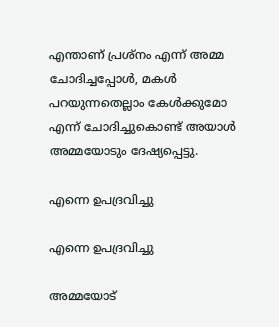എന്താണ് പ്രശ്‌നം എന്ന് അമ്മ ചോദിച്ചപ്പോള്‍, മകള്‍ പറയുന്നതെല്ലാം കേള്‍ക്കുമോ എന്ന് ചോദിച്ചുകൊണ്ട് അയാള്‍ അമ്മയോടും ദേഷ്യപ്പെട്ടു.

എന്നെ ഉപദ്രവിച്ചു

എന്നെ ഉപദ്രവിച്ചു

അമ്മയോട്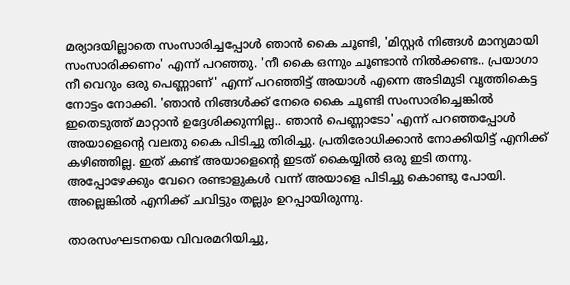മര്യാദയില്ലാതെ സംസാരിച്ചപ്പോള്‍ ഞാന്‍ കൈ ചൂണ്ടി, 'മിസ്റ്റര്‍ നിങ്ങള്‍ മാന്യമായി സംസാരിക്കണം' എന്ന് പറഞ്ഞു. 'നീ കൈ ഒന്നും ചൂണ്ടാന്‍ നില്‍ക്കണ്ട.. പ്രയാഗാ നീ വെറും ഒരു പെണ്ണാണ്' എന്ന് പറഞ്ഞിട്ട് അയാള്‍ എന്നെ അടിമുടി വൃത്തികെട്ട നോട്ടം നോക്കി. 'ഞാന്‍ നിങ്ങള്‍ക്ക് നേരെ കൈ ചൂണ്ടി സംസാരിച്ചെങ്കില്‍ ഇതെടുത്ത് മാറ്റാന്‍ ഉദ്ദേശിക്കുന്നില്ല.. ഞാന്‍ പെണ്ണാടോ' എന്ന് പറഞ്ഞപ്പോള്‍ അയാളെന്റെ വലതു കൈ പിടിച്ചു തിരിച്ചു. പ്രതിരോധിക്കാന്‍ നോക്കിയിട്ട് എനിക്ക് കഴിഞ്ഞില്ല. ഇത് കണ്ട് അയാളെന്റെ ഇടത് കൈയ്യില്‍ ഒരു ഇടി തന്നു. അപ്പോഴേക്കും വേറെ രണ്ടാളുകള്‍ വന്ന് അയാളെ പിടിച്ചു കൊണ്ടു പോയി. അല്ലെങ്കില്‍ എനിക്ക് ചവിട്ടും തല്ലും ഉറപ്പായിരുന്നു.

താരസംഘടനയെ വിവരമറിയിച്ചു,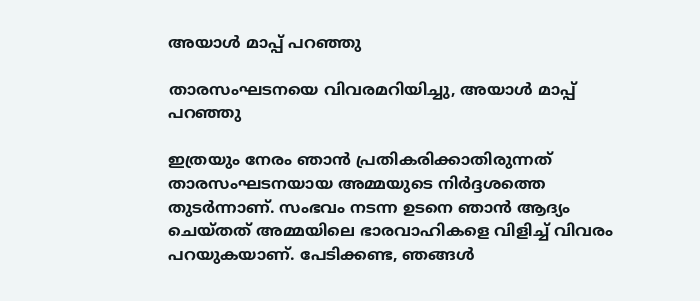അയാള്‍ മാപ്പ് പറഞ്ഞു

താരസംഘടനയെ വിവരമറിയിച്ചു, അയാള്‍ മാപ്പ് പറഞ്ഞു

ഇത്രയും നേരം ഞാന്‍ പ്രതികരിക്കാതിരുന്നത് താരസംഘടനയായ അമ്മയുടെ നിര്‍ദ്ദശത്തെ തുടര്‍ന്നാണ്. സംഭവം നടന്ന ഉടനെ ഞാന്‍ ആദ്യം ചെയ്തത് അമ്മയിലെ ഭാരവാഹികളെ വിളിച്ച് വിവരം പറയുകയാണ്. പേടിക്കണ്ട, ഞങ്ങള്‍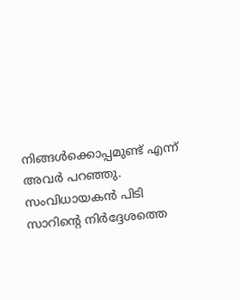നിങ്ങള്‍ക്കൊപ്പമുണ്ട് എന്ന് അവര്‍ പറഞ്ഞു. സംവിധായകന്‍ പിടി സാറിന്റെ നിര്‍ദ്ദേശത്തെ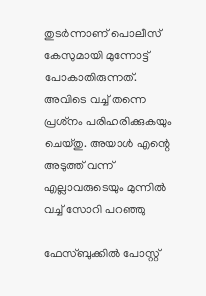തുടര്‍ന്നാണ് പൊലീസ് കേസുമായി മുന്നോട്ട് പോകാതിരുന്നത്. അവിടെ വച്ച് തന്നെ പ്രശ്‌നം പരിഹരിക്കുകയും ചെയ്തു. അയാള്‍ എന്റെ അടുത്ത് വന്ന് എല്ലാവരുടെയും മുന്നില്‍ വച്ച് സോറി പറഞ്ഞു

ഫേസ്ബുക്കില്‍ പോസ്റ്റ്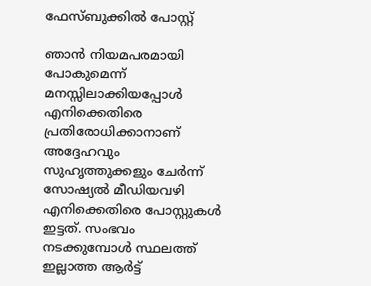ഫേസ്ബുക്കില്‍ പോസ്റ്റ്

ഞാന്‍ നിയമപരമായി പോകുമെന്ന് മനസ്സിലാക്കിയപ്പോള്‍ എനിക്കെതിരെ പ്രതിരോധിക്കാനാണ് അദ്ദേഹവും സുഹൃത്തുക്കളും ചേര്‍ന്ന് സോഷ്യല്‍ മീഡിയവഴി എനിക്കെതിരെ പോസ്റ്റുകള്‍ ഇട്ടത്. സംഭവം നടക്കുമ്പോള്‍ സ്ഥലത്ത് ഇല്ലാത്ത ആര്‍ട്ട്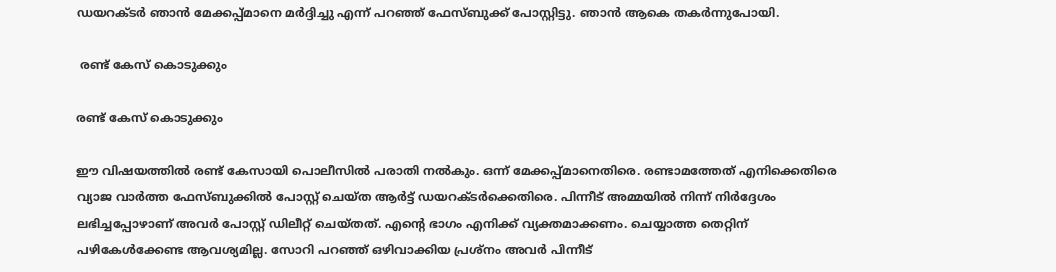ഡയറക്ടര്‍ ഞാന്‍ മേക്കപ്പ്മാനെ മര്‍ദ്ദിച്ചു എന്ന് പറഞ്ഞ് ഫേസ്ബുക്ക് പോസ്റ്റിട്ടു. ഞാന്‍ ആകെ തകര്‍ന്നുപോയി.

 രണ്ട് കേസ് കൊടുക്കും

രണ്ട് കേസ് കൊടുക്കും

ഈ വിഷയത്തില്‍ രണ്ട് കേസായി പൊലീസില്‍ പരാതി നല്‍കും. ഒന്ന് മേക്കപ്പ്മാനെതിരെ. രണ്ടാമത്തേത് എനിക്കെതിരെ വ്യാജ വാര്‍ത്ത ഫേസ്ബുക്കില്‍ പോസ്റ്റ് ചെയ്ത ആര്‍ട്ട് ഡയറക്ടര്‍ക്കെതിരെ. പിന്നീട് അമ്മയില്‍ നിന്ന് നിര്‍ദ്ദേശം ലഭിച്ചപ്പോഴാണ് അവര്‍ പോസ്റ്റ് ഡിലീറ്റ് ചെയ്തത്. എന്റെ ഭാഗം എനിക്ക് വ്യക്തമാക്കണം. ചെയ്യാത്ത തെറ്റിന് പഴികേള്‍ക്കേണ്ട ആവശ്യമില്ല. സോറി പറഞ്ഞ് ഒഴിവാക്കിയ പ്രശ്‌നം അവര്‍ പിന്നീട്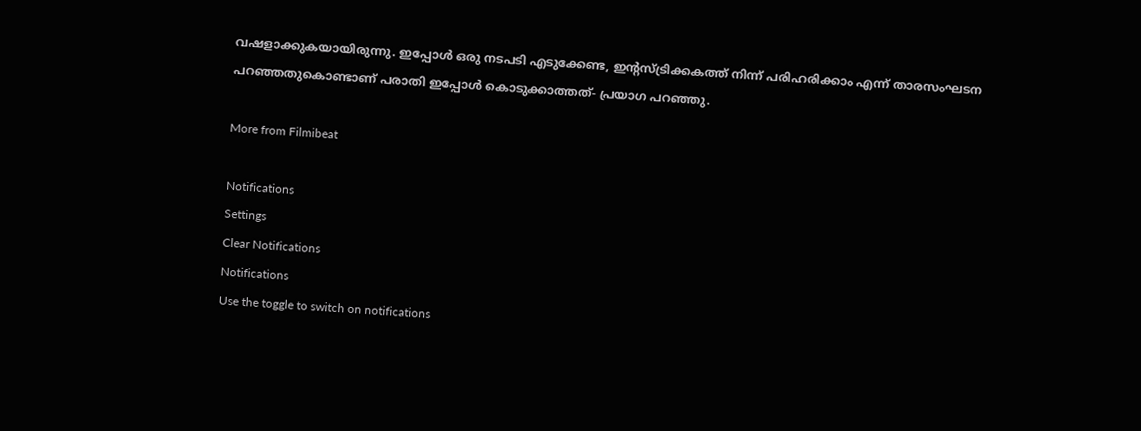വഷളാക്കുകയായിരുന്നു. ഇപ്പോള്‍ ഒരു നടപടി എടുക്കേണ്ട, ഇന്റസ്ട്രിക്കകത്ത് നിന്ന് പരിഹരിക്കാം എന്ന് താരസംഘടന പറഞ്ഞതുകൊണ്ടാണ് പരാതി ഇപ്പോള്‍ കൊടുക്കാത്തത്- പ്രയാഗ പറഞ്ഞു.

More from Filmibeat

Notifications
Settings
Clear Notifications
Notifications
Use the toggle to switch on notifications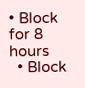• Block for 8 hours
  • Block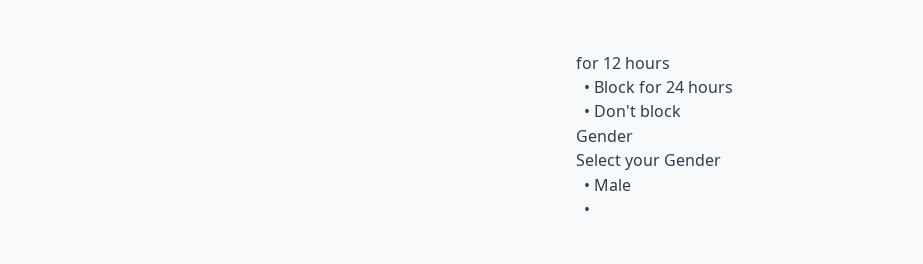for 12 hours
  • Block for 24 hours
  • Don't block
Gender
Select your Gender
  • Male
  •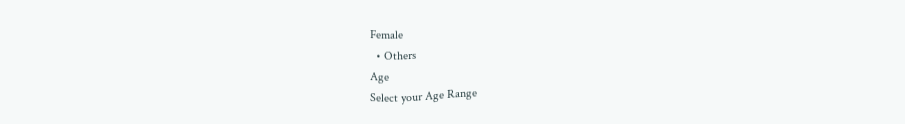Female
  • Others
Age
Select your Age Range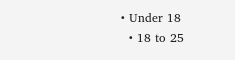• Under 18
  • 18 to 25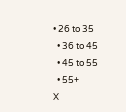• 26 to 35
  • 36 to 45
  • 45 to 55
  • 55+
X